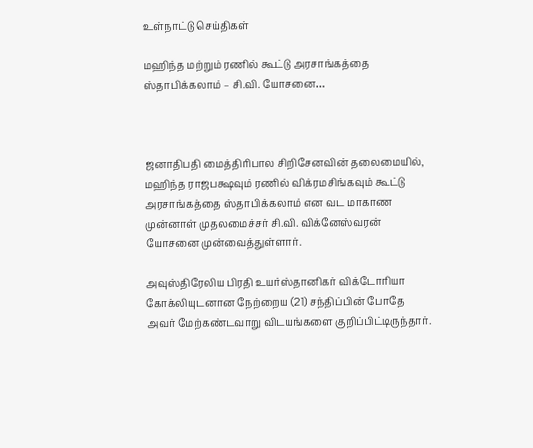உள்நாட்டு செய்திகள்

மஹிந்த மற்றும் ரணில் கூட்டு அரசாங்கத்தை ஸ்தாபிக்கலாம் – சி.வி. யோசனை…



ஜனாதிபதி மைத்திரிபால சிறிசேனவின் தலைமையில், மஹிந்த ராஜபக்ஷவும் ரணில் விக்ரமசிங்கவும் கூட்டு அரசாங்கத்தை ஸ்தாபிக்கலாம் என வட மாகாண முன்னாள் முதலமைச்சர் சி.வி. விக்னேஸ்வரன் யோசனை முன்வைத்துள்ளார்.

அவுஸ்திரேலிய பிரதி உயர்ஸ்தானிகர் விக்டோரியா கோக்லியுடனான நேற்றைய (21) சந்திப்பின் போதே அவர் மேற்கண்டவாறு விடயங்களை குறிப்பிட்டிருந்தார்.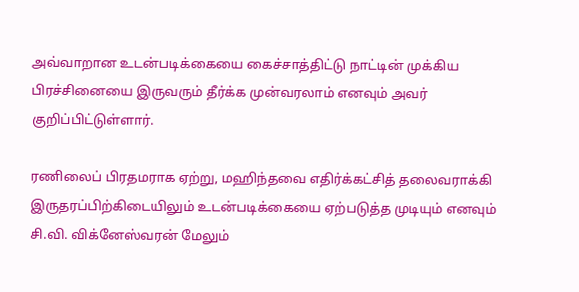அவ்வாறான உடன்படிக்கையை கைச்சாத்திட்டு நாட்டின் முக்கிய பிரச்சினையை இருவரும் தீர்க்க முன்வரலாம் எனவும் அவர் குறிப்பிட்டுள்ளார்.

ரணிலைப் பிரதமராக ஏற்று, மஹிந்தவை எதிர்க்கட்சித் தலைவராக்கி இருதரப்பிற்கிடையிலும் உடன்படிக்கையை ஏற்படுத்த முடியும் எனவும் சி.வி. விக்னேஸ்வரன் மேலும்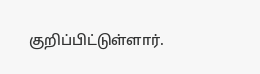குறிப்பிட்டுள்ளார்.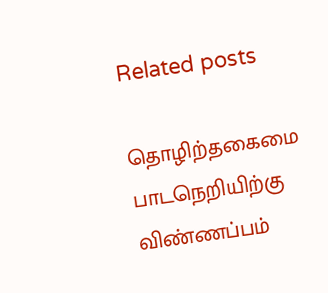Related posts

தொழிற்தகைமை பாடநெறியிற்கு விண்ணப்பம்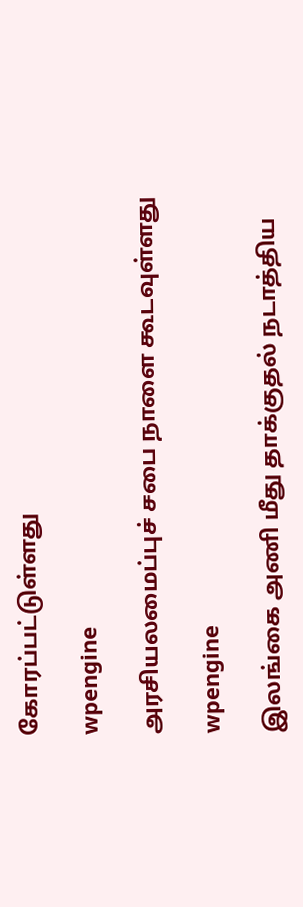கோரப்பட்டுள்ளது

wpengine

அரசியலமைப்புச் சபை நாளை கூடவுள்ளது

wpengine

இலங்கை அணி மீது தாக்குதல் நடாத்திய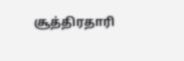சூத்திரதாரி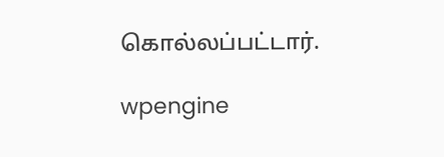கொல்லப்பட்டார்.

wpengine